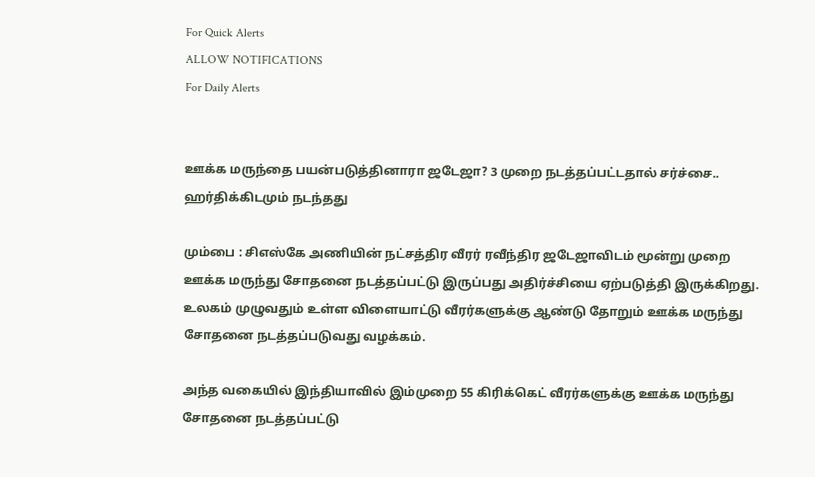For Quick Alerts
ALLOW NOTIFICATIONS
For Daily Alerts


ஊக்க மருந்தை பயன்படுத்தினாரா ஜடேஜா? 3 முறை நடத்தப்பட்டதால் சர்ச்சை.. ஹர்திக்கிடமும் நடந்தது

மும்பை : சிஎஸ்கே அணியின் நட்சத்திர வீரர் ரவீந்திர ஜடேஜாவிடம் மூன்று முறை ஊக்க மருந்து சோதனை நடத்தப்பட்டு இருப்பது அதிர்ச்சியை ஏற்படுத்தி இருக்கிறது. உலகம் முழுவதும் உள்ள விளையாட்டு வீரர்களுக்கு ஆண்டு தோறும் ஊக்க மருந்து சோதனை நடத்தப்படுவது வழக்கம்.

அந்த வகையில் இந்தியாவில் இம்முறை 55 கிரிக்கெட் வீரர்களுக்கு ஊக்க மருந்து சோதனை நடத்தப்பட்டு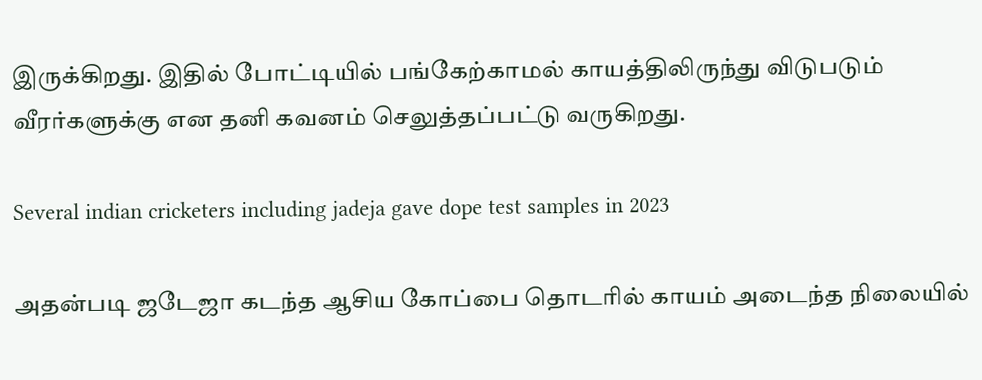இருக்கிறது. இதில் போட்டியில் பங்கேற்காமல் காயத்திலிருந்து விடுபடும் வீரர்களுக்கு என தனி கவனம் செலுத்தப்பட்டு வருகிறது.

Several indian cricketers including jadeja gave dope test samples in 2023

அதன்படி ஜடேஜா கடந்த ஆசிய கோப்பை தொடரில் காயம் அடைந்த நிலையில்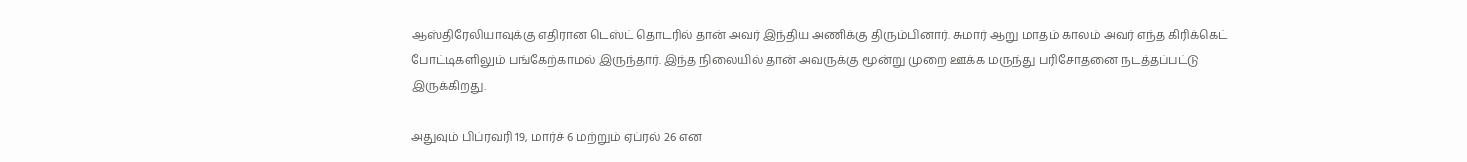ஆஸ்திரேலியாவுக்கு எதிரான டெஸ்ட் தொடரில் தான் அவர் இந்திய அணிக்கு திரும்பினார். சுமார் ஆறு மாதம் காலம் அவர் எந்த கிரிக்கெட் போட்டிகளிலும் பங்கேற்காமல் இருந்தார். இந்த நிலையில் தான் அவருக்கு மூன்று முறை ஊக்க மருந்து பரிசோதனை நடத்தப்பட்டு இருக்கிறது.

அதுவும் பிப்ரவரி 19, மார்ச் 6 மற்றும் ஏப்ரல் 26 என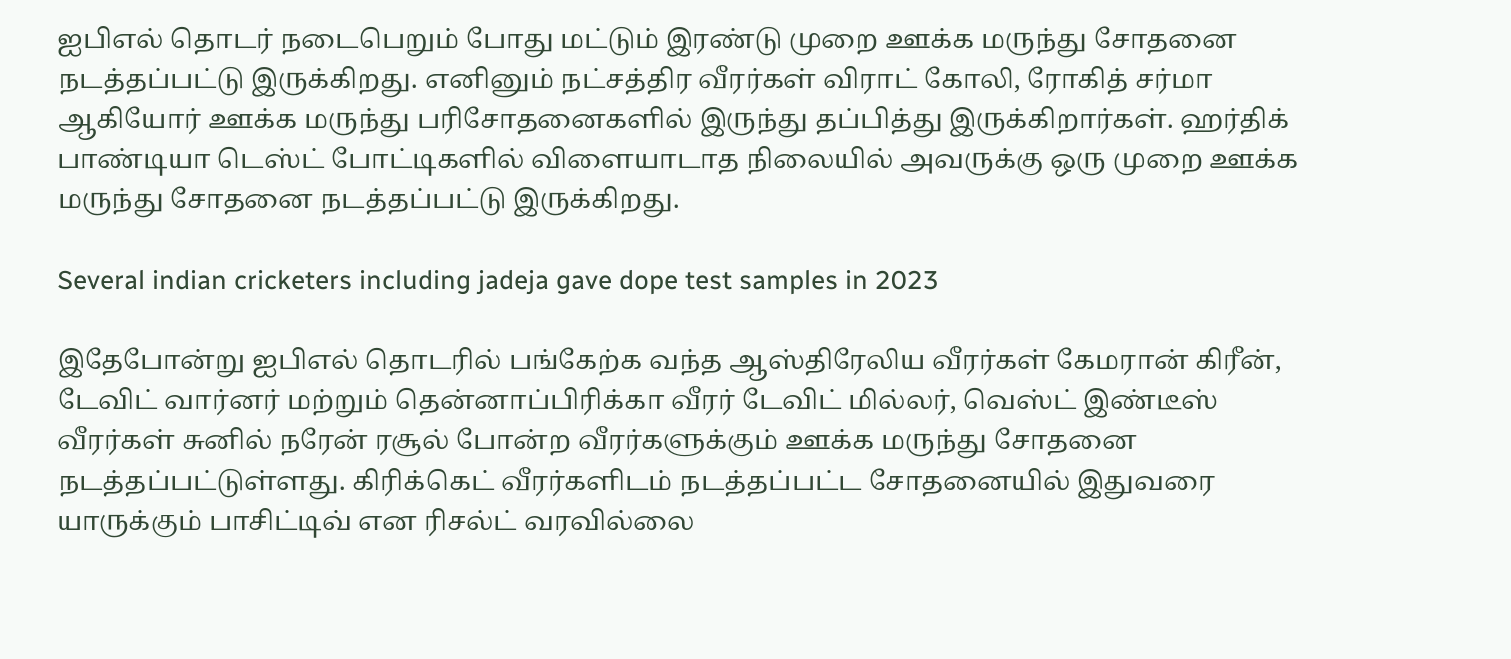ஐபிஎல் தொடர் நடைபெறும் போது மட்டும் இரண்டு முறை ஊக்க மருந்து சோதனை நடத்தப்பட்டு இருக்கிறது. எனினும் நட்சத்திர வீரர்கள் விராட் கோலி, ரோகித் சர்மா ஆகியோர் ஊக்க மருந்து பரிசோதனைகளில் இருந்து தப்பித்து இருக்கிறார்கள். ஹர்திக் பாண்டியா டெஸ்ட் போட்டிகளில் விளையாடாத நிலையில் அவருக்கு ஒரு முறை ஊக்க மருந்து சோதனை நடத்தப்பட்டு இருக்கிறது.

Several indian cricketers including jadeja gave dope test samples in 2023

இதேபோன்று ஐபிஎல் தொடரில் பங்கேற்க வந்த ஆஸ்திரேலிய வீரர்கள் கேமரான் கிரீன், டேவிட் வார்னர் மற்றும் தென்னாப்பிரிக்கா வீரர் டேவிட் மில்லர், வெஸ்ட் இண்டீஸ் வீரர்கள் சுனில் நரேன் ரசூல் போன்ற வீரர்களுக்கும் ஊக்க மருந்து சோதனை நடத்தப்பட்டுள்ளது. கிரிக்கெட் வீரர்களிடம் நடத்தப்பட்ட சோதனையில் இதுவரை யாருக்கும் பாசிட்டிவ் என ரிசல்ட் வரவில்லை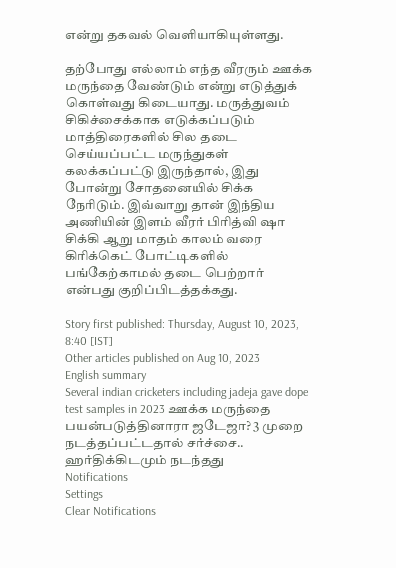என்று தகவல் வெளியாகியுள்ளது.

தற்போது எல்லாம் எந்த வீரரும் ஊக்க மருந்தை வேண்டும் என்று எடுத்துக் கொள்வது கிடையாது. மருத்துவம் சிகிச்சைக்காக எடுக்கப்படும் மாத்திரைகளில் சில தடை செய்யப்பட்ட மருந்துகள் கலக்கப்பட்டு இருந்தால், இது போன்று சோதனையில் சிக்க நேரிடும். இவ்வாறு தான் இந்திய அணியின் இளம் வீரர் பிரித்வி ஷா சிக்கி ஆறு மாதம் காலம் வரை கிரிக்கெட் போட்டிகளில் பங்கேற்காமல் தடை பெற்றார் என்பது குறிப்பிடத்தக்கது.

Story first published: Thursday, August 10, 2023, 8:40 [IST]
Other articles published on Aug 10, 2023
English summary
Several indian cricketers including jadeja gave dope test samples in 2023 ஊக்க மருந்தை பயன்படுத்தினாரா ஜடேஜா? 3 முறை நடத்தப்பட்டதால் சர்ச்சை.. ஹர்திக்கிடமும் நடந்தது
Notifications
Settings
Clear Notifications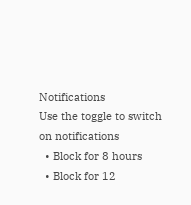Notifications
Use the toggle to switch on notifications
  • Block for 8 hours
  • Block for 12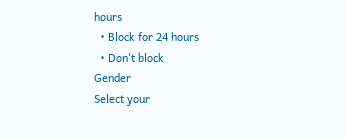hours
  • Block for 24 hours
  • Don't block
Gender
Select your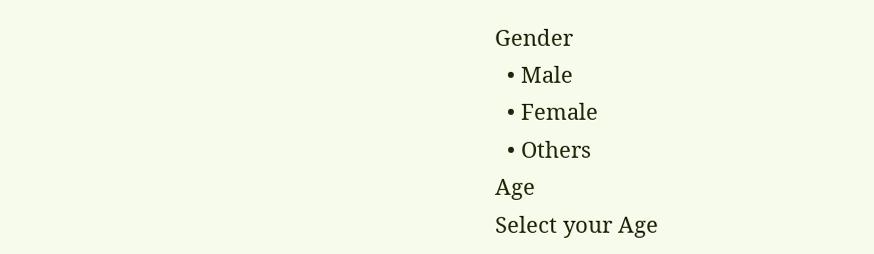Gender
  • Male
  • Female
  • Others
Age
Select your Age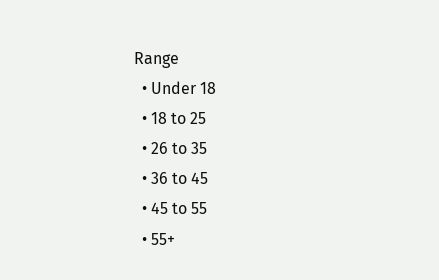Range
  • Under 18
  • 18 to 25
  • 26 to 35
  • 36 to 45
  • 45 to 55
  • 55+